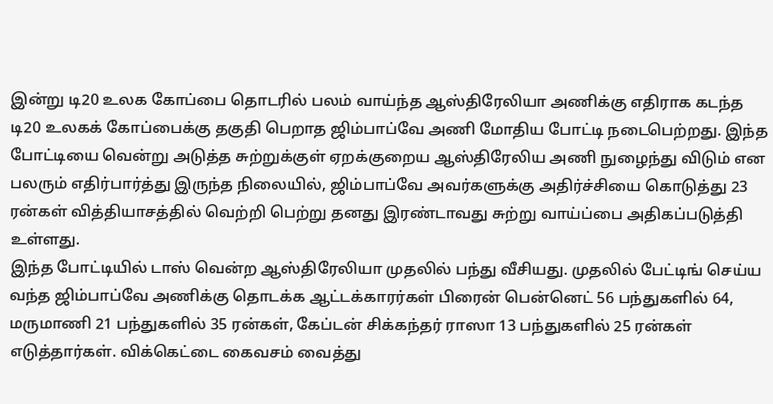இன்று டி20 உலக கோப்பை தொடரில் பலம் வாய்ந்த ஆஸ்திரேலியா அணிக்கு எதிராக கடந்த டி20 உலகக் கோப்பைக்கு தகுதி பெறாத ஜிம்பாப்வே அணி மோதிய போட்டி நடைபெற்றது. இந்த போட்டியை வென்று அடுத்த சுற்றுக்குள் ஏறக்குறைய ஆஸ்திரேலிய அணி நுழைந்து விடும் என பலரும் எதிர்பார்த்து இருந்த நிலையில், ஜிம்பாப்வே அவர்களுக்கு அதிர்ச்சியை கொடுத்து 23 ரன்கள் வித்தியாசத்தில் வெற்றி பெற்று தனது இரண்டாவது சுற்று வாய்ப்பை அதிகப்படுத்தி உள்ளது.
இந்த போட்டியில் டாஸ் வென்ற ஆஸ்திரேலியா முதலில் பந்து வீசியது. முதலில் பேட்டிங் செய்ய வந்த ஜிம்பாப்வே அணிக்கு தொடக்க ஆட்டக்காரர்கள் பிரைன் பென்னெட் 56 பந்துகளில் 64, மருமாணி 21 பந்துகளில் 35 ரன்கள், கேப்டன் சிக்கந்தர் ராஸா 13 பந்துகளில் 25 ரன்கள் எடுத்தார்கள். விக்கெட்டை கைவசம் வைத்து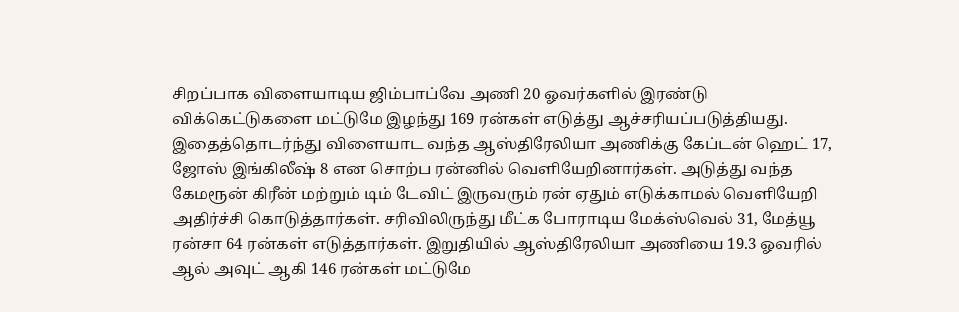சிறப்பாக விளையாடிய ஜிம்பாப்வே அணி 20 ஓவர்களில் இரண்டு விக்கெட்டுகளை மட்டுமே இழந்து 169 ரன்கள் எடுத்து ஆச்சரியப்படுத்தியது.
இதைத்தொடர்ந்து விளையாட வந்த ஆஸ்திரேலியா அணிக்கு கேப்டன் ஹெட் 17, ஜோஸ் இங்கிலீஷ் 8 என சொற்ப ரன்னில் வெளியேறினார்கள். அடுத்து வந்த கேமரூன் கிரீன் மற்றும் டிம் டேவிட் இருவரும் ரன் ஏதும் எடுக்காமல் வெளியேறி அதிர்ச்சி கொடுத்தார்கள். சரிவிலிருந்து மீட்க போராடிய மேக்ஸ்வெல் 31, மேத்யூ ரன்சா 64 ரன்கள் எடுத்தார்கள். இறுதியில் ஆஸ்திரேலியா அணியை 19.3 ஓவரில் ஆல் அவுட் ஆகி 146 ரன்கள் மட்டுமே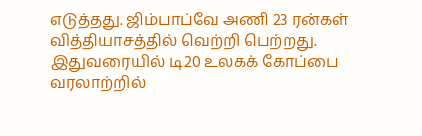எடுத்தது. ஜிம்பாப்வே அணி 23 ரன்கள் வித்தியாசத்தில் வெற்றி பெற்றது. இதுவரையில் டி20 உலகக் கோப்பை வரலாற்றில்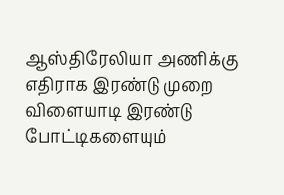ஆஸ்திரேலியா அணிக்கு எதிராக இரண்டு முறை விளையாடி இரண்டு போட்டிகளையும்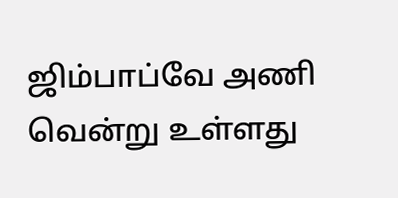ஜிம்பாப்வே அணி வென்று உள்ளது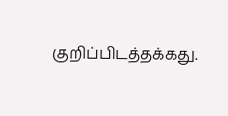குறிப்பிடத்தக்கது.